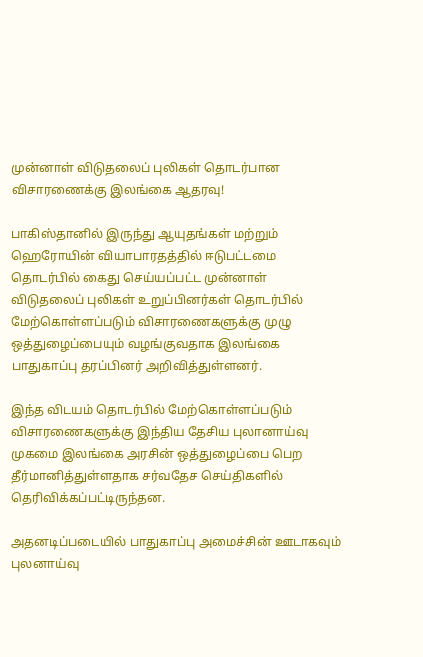முன்னாள் விடுதலைப் புலிகள் தொடர்பான விசாரணைக்கு இலங்கை ஆதரவு!

பாகிஸ்தானில் இருந்து ஆயுதங்கள் மற்றும் ஹெரோயின் வியாபாரதத்தில் ஈடுபட்டமை தொடர்பில் கைது செய்யப்பட்ட முன்னாள் விடுதலைப் புலிகள் உறுப்பினர்கள் தொடர்பில் மேற்கொள்ளப்படும் விசாரணைகளுக்கு முழு ஒத்துழைப்பையும் வழங்குவதாக இலங்கை பாதுகாப்பு தரப்பினர் அறிவித்துள்ளனர்.

இந்த விடயம் தொடர்பில் மேற்கொள்ளப்படும் விசாரணைகளுக்கு இந்திய தேசிய புலானாய்வு முகமை இலங்கை அரசின் ஒத்துழைப்பை பெற தீர்மானித்துள்ளதாக சர்வதேச செய்திகளில் தெரிவிக்கப்பட்டிருந்தன.

அதனடிப்படையில் பாதுகாப்பு அமைச்சின் ஊடாகவும் புலனாய்வு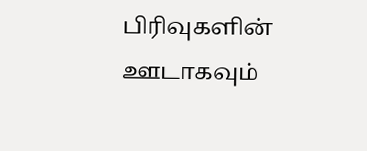பிரிவுகளின் ஊடாகவும்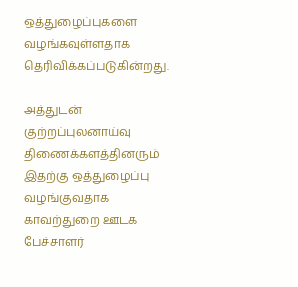ஒத்துழைப்புகளை வழங்கவுள்ளதாக தெரிவிக்கப்படுகின்றது.

அத்துடன் குற்றப்புலனாய்வு திணைக்களத்தினரும் இதற்கு ஒத்துழைப்பு வழங்குவதாக காவற்துறை ஊடக பேச்சாளர்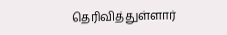தெரிவித்துள்ளார்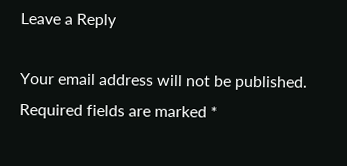Leave a Reply

Your email address will not be published. Required fields are marked *